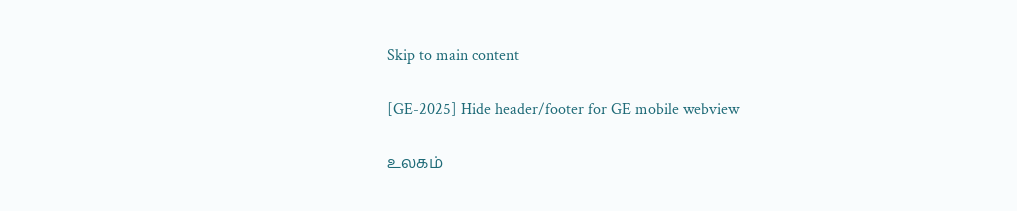Skip to main content

[GE-2025] Hide header/footer for GE mobile webview

உலகம்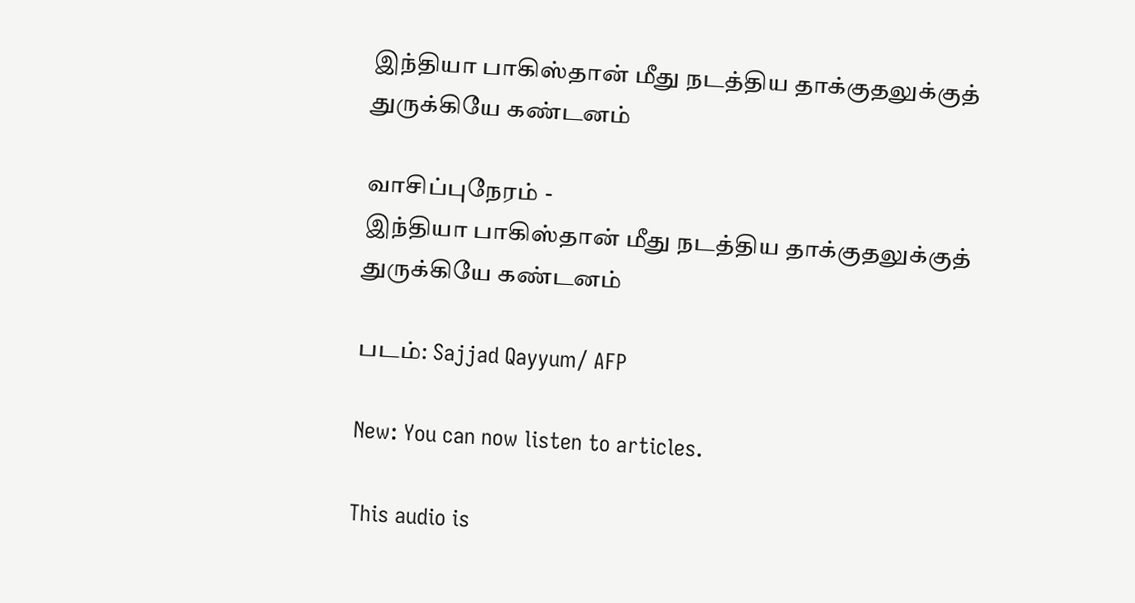இந்தியா பாகிஸ்தான் மீது நடத்திய தாக்குதலுக்குத் துருக்கியே கண்டனம்

வாசிப்புநேரம் -
இந்தியா பாகிஸ்தான் மீது நடத்திய தாக்குதலுக்குத் துருக்கியே கண்டனம்

படம்: Sajjad Qayyum/ AFP

New: You can now listen to articles.

This audio is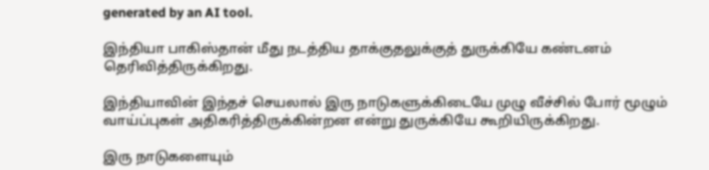generated by an AI tool.

இந்தியா பாகிஸ்தான் மீது நடத்திய தாக்குதலுக்குத் துருக்கியே கண்டனம் தெரிவித்திருக்கிறது.

இந்தியாவின் இந்தச் செயலால் இரு நாடுகளுக்கிடையே முழு வீச்சில் போர் மூழும் வாய்ப்புகள் அதிகரித்திருக்கின்றன என்று துருக்கியே கூறியிருக்கிறது.

இரு நாடுகளையும்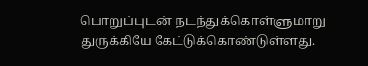பொறுப்புடன் நடந்துக்கொள்ளுமாறு துருக்கியே கேட்டுக்கொண்டுள்ளது.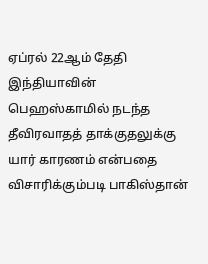ஏப்ரல் 22ஆம் தேதி இந்தியாவின் பெஹஸ்காமில் நடந்த தீவிரவாதத் தாக்குதலுக்கு யார் காரணம் என்பதை விசாரிக்கும்படி பாகிஸ்தான்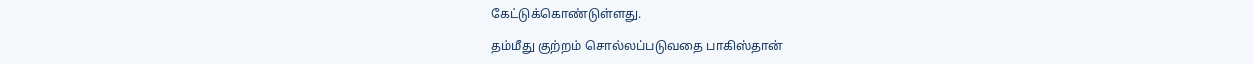கேட்டுக்கொண்டுள்ளது.

தம்மீது குற்றம் சொல்லப்படுவதை பாகிஸ்தான்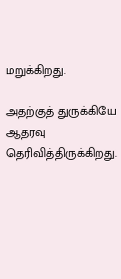மறுக்கிறது.

அதற்குத் துருக்கியே ஆதரவு தெரிவித்திருக்கிறது.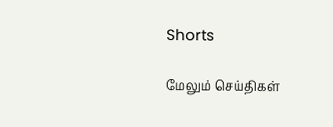Shorts

மேலும் செய்திகள்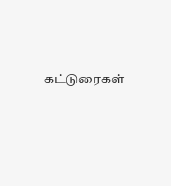கட்டுரைகள்